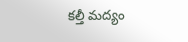కల్తీ మద్యం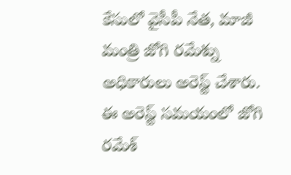కేసులో వైసీపీ నేత, మాజీ మంత్రి జోగి రమేశ్ను అధికారులు అరెస్ట్ చేశారు. ఈ అరెస్ట్ సమయంలో జోగి రమేశ్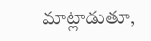మాట్లాడుతూ,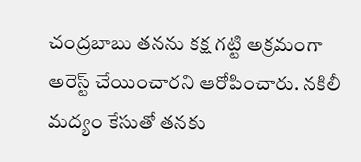చంద్రబాబు తనను కక్ష గట్టి అక్రమంగా అరెస్ట్ చేయించారని ఆరోపించారు. నకిలీ మద్యం కేసుతో తనకు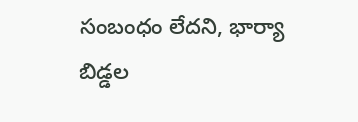సంబంధం లేదని, భార్యా బిడ్డల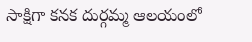సాక్షిగా కనక దుర్గమ్మ ఆలయంలో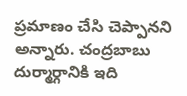ప్రమాణం చేసి చెప్పానని అన్నారు. చంద్రబాబు దుర్మార్గానికి ఇది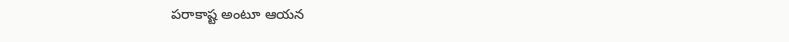పరాకాష్ట అంటూ ఆయన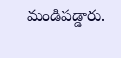మండిపడ్డారు.